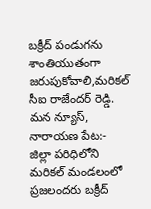బక్రీద్ పండుగను శాంతియుతంగా జరుపుకోవాలి,మరికల్ సీఐ రాజేందర్ రెడ్డి.
మన న్యూస్, నారాయణ పేట:- జిల్లా పరిధిలోని మరికల్ మండలంలో ప్రజలందరు బక్రీద్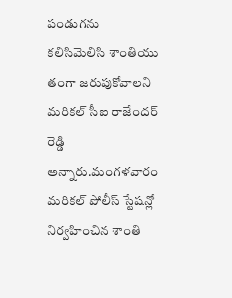పండుగను కలిసిమెలిసి శాంతియు తంగా జరుపుకోవాలని మరికల్ సీఐ రాజేందర్ రెడ్డి అన్నారు.మంగళవారం మరికల్ పోలీస్ స్టేషన్లో నిర్వహించిన శాంతి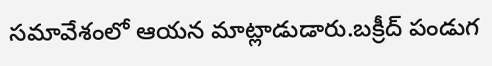సమావేశంలో ఆయన మాట్లాడుడారు.బక్రీద్ పండుగ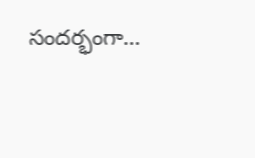సందర్భంగా…